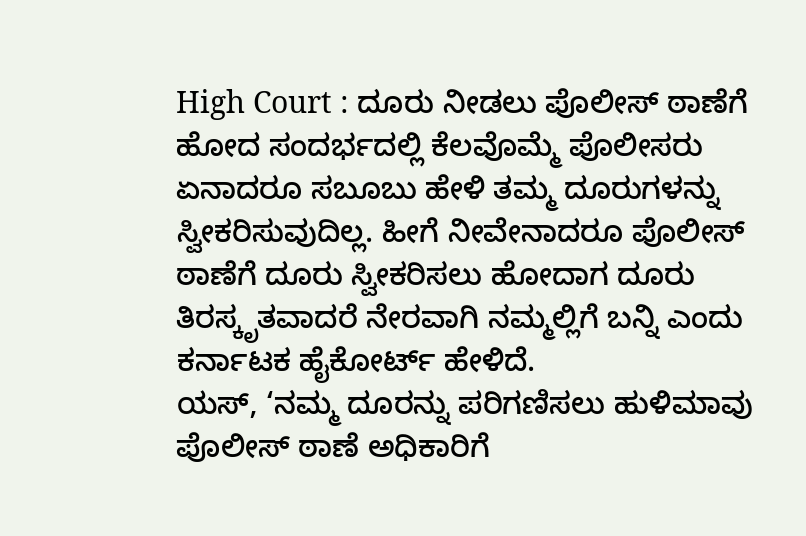High Court : ದೂರು ನೀಡಲು ಪೊಲೀಸ್ ಠಾಣೆಗೆ ಹೋದ ಸಂದರ್ಭದಲ್ಲಿ ಕೆಲವೊಮ್ಮೆ ಪೊಲೀಸರು ಏನಾದರೂ ಸಬೂಬು ಹೇಳಿ ತಮ್ಮ ದೂರುಗಳನ್ನು ಸ್ವೀಕರಿಸುವುದಿಲ್ಲ. ಹೀಗೆ ನೀವೇನಾದರೂ ಪೊಲೀಸ್ ಠಾಣೆಗೆ ದೂರು ಸ್ವೀಕರಿಸಲು ಹೋದಾಗ ದೂರು ತಿರಸ್ಕೃತವಾದರೆ ನೇರವಾಗಿ ನಮ್ಮಲ್ಲಿಗೆ ಬನ್ನಿ ಎಂದು ಕರ್ನಾಟಕ ಹೈಕೋರ್ಟ್ ಹೇಳಿದೆ.
ಯಸ್, ‘ನಮ್ಮ ದೂರನ್ನು ಪರಿಗಣಿಸಲು ಹುಳಿಮಾವು ಪೊಲೀಸ್ ಠಾಣೆ ಅಧಿಕಾರಿಗೆ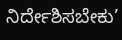ನಿರ್ದೇಶಿಸಬೇಕು’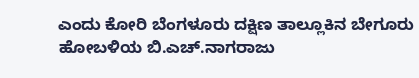ಎಂದು ಕೋರಿ ಬೆಂಗಳೂರು ದಕ್ಷಿಣ ತಾಲ್ಲೂಕಿನ ಬೇಗೂರು ಹೋಬಳಿಯ ಬಿ.ಎಚ್.ನಾಗರಾಜು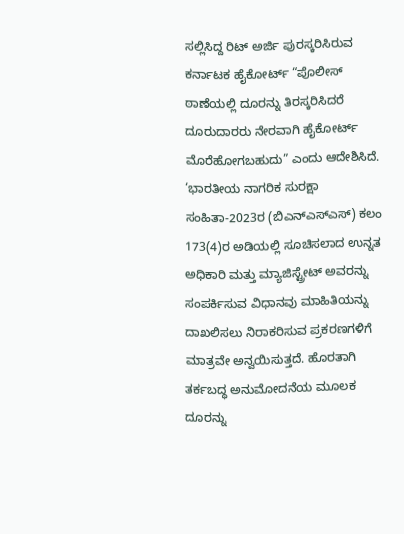ಸಲ್ಲಿಸಿದ್ದ ರಿಟ್ ಅರ್ಜಿ ಪುರಸ್ಕರಿಸಿರುವ ಕರ್ನಾಟಕ ಹೈಕೋರ್ಟ್ “ಪೊಲೀಸ್ ಠಾಣೆಯಲ್ಲಿ ದೂರನ್ನು ತಿರಸ್ಕರಿಸಿದರೆ ದೂರುದಾರರು ನೇರವಾಗಿ ಹೈಕೋರ್ಟ್ ಮೊರೆಹೋಗಬಹುದು” ಎಂದು ಆದೇಶಿಸಿದೆ.
‘ಭಾರತೀಯ ನಾಗರಿಕ ಸುರಕ್ಷಾ ಸಂಹಿತಾ-2023ರ (ಬಿಎನ್ಎಸ್ಎಸ್) ಕಲಂ 173(4)ರ ಅಡಿಯಲ್ಲಿ ಸೂಚಿಸಲಾದ ಉನ್ನತ ಅಧಿಕಾರಿ ಮತ್ತು ಮ್ಯಾಜಿಸ್ಟ್ರೇಟ್ ಅವರನ್ನು ಸಂಪರ್ಕಿಸುವ ವಿಧಾನವು ಮಾಹಿತಿಯನ್ನು ದಾಖಲಿಸಲು ನಿರಾಕರಿಸುವ ಪ್ರಕರಣಗಳಿಗೆ ಮಾತ್ರವೇ ಅನ್ವಯಿಸುತ್ತದೆ. ಹೊರತಾಗಿ ತರ್ಕಬದ್ಧ ಅನುಮೋದನೆಯ ಮೂಲಕ ದೂರನ್ನು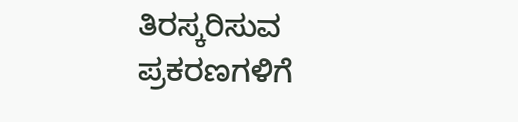ತಿರಸ್ಕರಿಸುವ ಪ್ರಕರಣಗಳಿಗೆ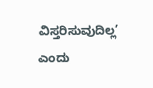ವಿಸ್ತರಿಸುವುದಿಲ್ಲ’ ಎಂದು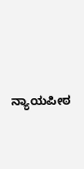ನ್ಯಾಯಪೀಠ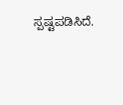ಸ್ಪಷ್ಟಪಡಿಸಿದೆ.